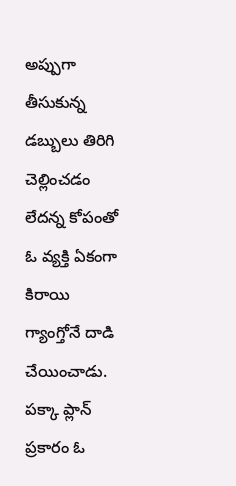అప్పుగా తీసుకున్న డబ్బులు తిరిగి చెల్లించడం లేదన్న కోపంతో ఓ వ్యక్తి ఏకంగా కిరాయి గ్యాంగ్తోనే దాడి చేయించాడు. పక్కా ప్లాన్ ప్రకారం ఓ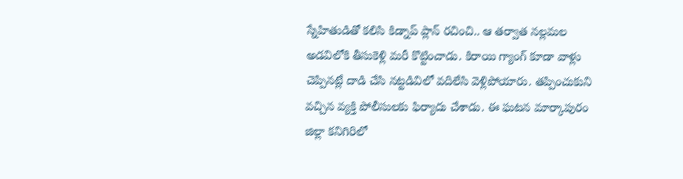స్నేహితుడితో కలిసి కిడ్నాప్ ప్లాన్ రచించి.. ఆ తర్వాత నల్లమల అడవిలోకి తీసుకెళ్లి మరీ కొట్టించాడు. కిరాయి గ్యాంగ్ కూడా వాళ్లు చెప్పినట్లే దాడి చేసి నట్టడివిలో వదిలేసి వెళ్లిపోయారు. తప్పించుకుని వచ్చిన వ్యక్తి పోలీసులకు ఫిర్యాదు చేశాడు. ఈ ఘటన మార్కాపురం జిల్లా కనిగిరిలో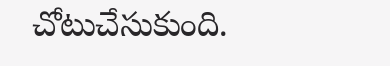చోటుచేసుకుంది.